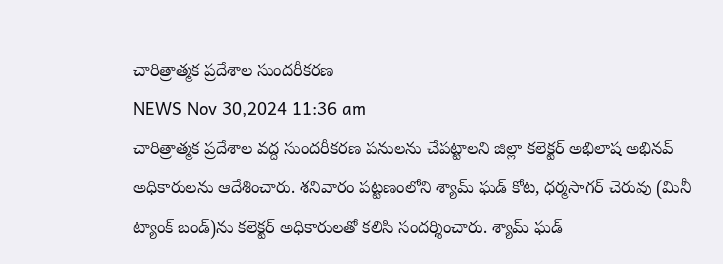చారిత్రాత్మక ప్రదేశాల సుందరీకరణ
NEWS Nov 30,2024 11:36 am
చారిత్రాత్మక ప్రదేశాల వద్ద సుందరీకరణ పనులను చేపట్టాలని జిల్లా కలెక్టర్ అభిలాష అభినవ్ అధికారులను ఆదేశించారు. శనివారం పట్టణంలోని శ్యామ్ ఘడ్ కోట, ధర్మసాగర్ చెరువు (మినీ ట్యాంక్ బండ్)ను కలెక్టర్ అధికారులతో కలిసి సందర్శించారు. శ్యామ్ ఘడ్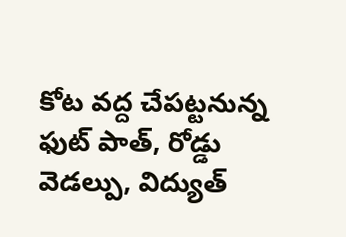కోట వద్ద చేపట్టనున్న ఫుట్ పాత్, రోడ్డు వెడల్పు, విద్యుత్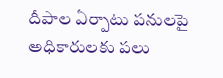దీపాల ఏర్పాటు పనులపై అధికారులకు పలు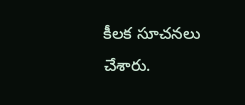కీలక సూచనలు చేశారు.